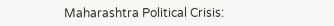Maharashtra Political Crisis: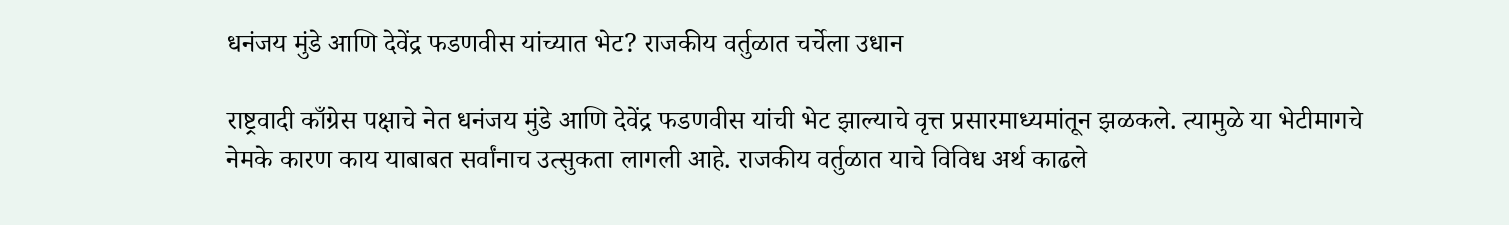धनंजय मुंडे आणि देवेंद्र फडणवीस यांच्यात भेट? राजकीय वर्तुळात चर्चेला उधान

राष्ट्रवादी काँग्रेस पक्षाचे नेत धनंजय मुंडे आणि देवेंद्र फडणवीस यांची भेट झाल्याचे वृत्त प्रसारमाध्यमांतून झळकले. त्यामुळे या भेटीमागचे नेमके कारण काय याबाबत सर्वांनाच उत्सुकता लागली आहे. राजकीय वर्तुळात याचे विविध अर्थ काढले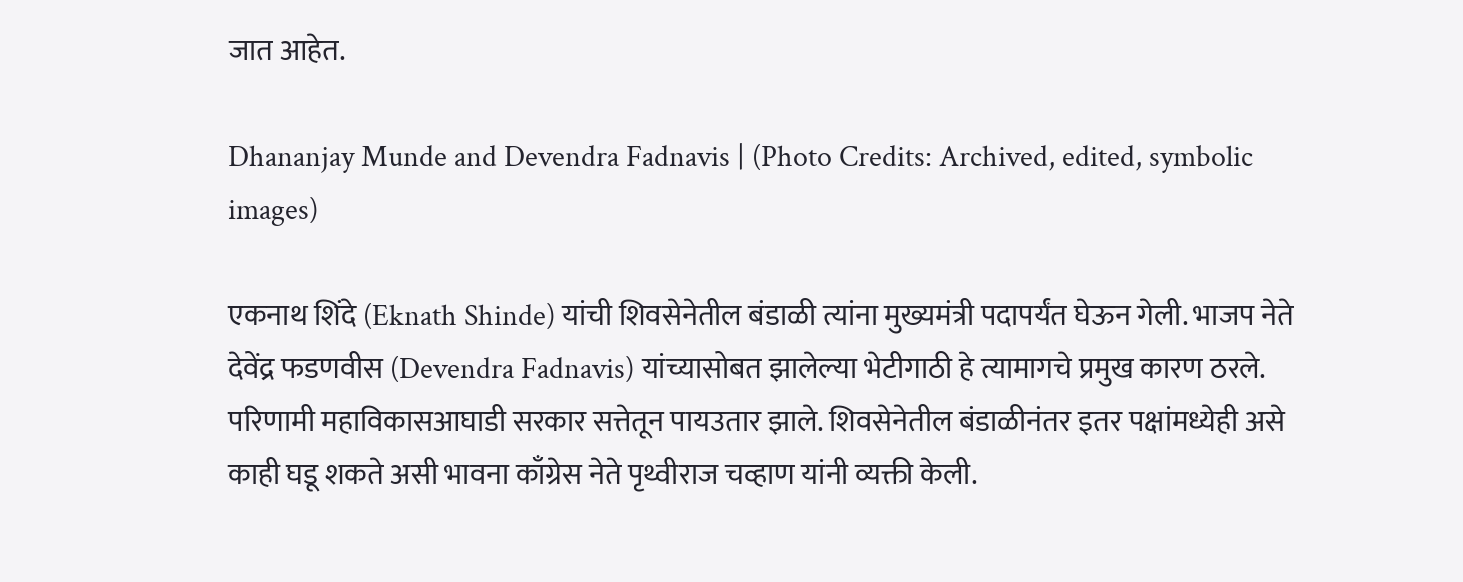जात आहेत.

Dhananjay Munde and Devendra Fadnavis | (Photo Credits: Archived, edited, symbolic images)

एकनाथ शिंदे (Eknath Shinde) यांची शिवसेनेतील बंडाळी त्यांना मुख्यमंत्री पदापर्यंत घेऊन गेली. भाजप नेते देवेंद्र फडणवीस (Devendra Fadnavis) यांच्यासोबत झालेल्या भेटीगाठी हे त्यामागचे प्रमुख कारण ठरले. परिणामी महाविकासआघाडी सरकार सत्तेतून पायउतार झाले. शिवसेनेतील बंडाळीनंतर इतर पक्षांमध्येही असे काही घडू शकते असी भावना काँग्रेस नेते पृथ्वीराज चव्हाण यांनी व्यक्ती केली.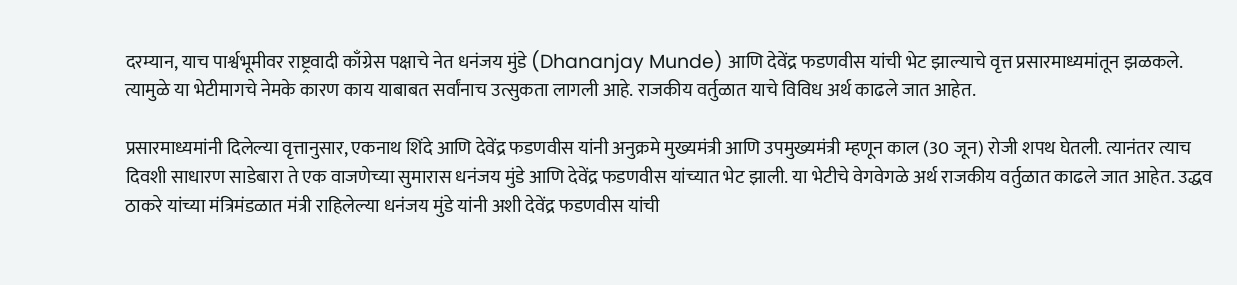दरम्यान, याच पार्श्वभूमीवर राष्ट्रवादी काँग्रेस पक्षाचे नेत धनंजय मुंडे (Dhananjay Munde) आणि देवेंद्र फडणवीस यांची भेट झाल्याचे वृत्त प्रसारमाध्यमांतून झळकले. त्यामुळे या भेटीमागचे नेमके कारण काय याबाबत सर्वांनाच उत्सुकता लागली आहे. राजकीय वर्तुळात याचे विविध अर्थ काढले जात आहेत.

प्रसारमाध्यमांनी दिलेल्या वृत्तानुसार, एकनाथ शिंदे आणि देवेंद्र फडणवीस यांनी अनुक्रमे मुख्यमंत्री आणि उपमुख्यमंत्री म्हणून काल (30 जून) रोजी शपथ घेतली. त्यानंतर त्याच दिवशी साधारण साडेबारा ते एक वाजणेच्या सुमारास धनंजय मुंडे आणि देवेंद्र फडणवीस यांच्यात भेट झाली. या भेटीचे वेगवेगळे अर्थ राजकीय वर्तुळात काढले जात आहेत. उद्धव ठाकरे यांच्या मंत्रिमंडळात मंत्री राहिलेल्या धनंजय मुंडे यांनी अशी देवेंद्र फडणवीस यांची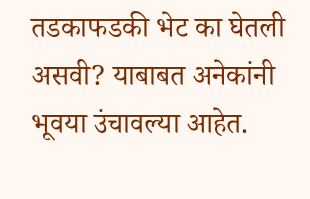तडकाफडकी भेट का घेतली असवी? याबाबत अनेकांनी भूवया उंचावल्या आहेत.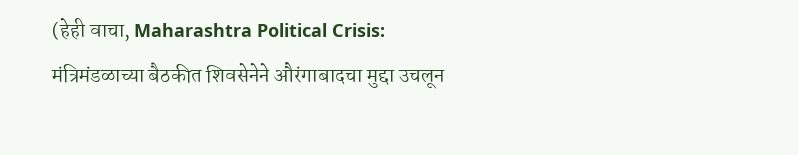(हेही वाचा, Maharashtra Political Crisis: मंत्रिमंडळाच्या बैठकीत शिवसेनेने औरंगाबादचा मुद्दा उचलून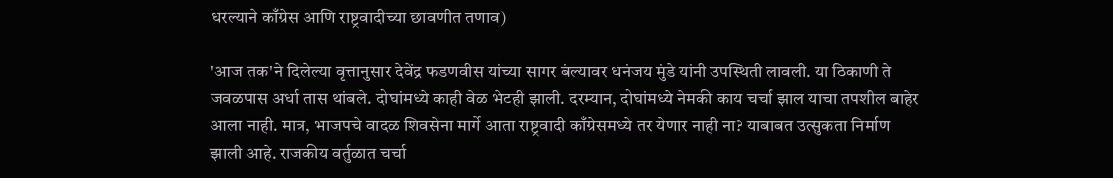धरल्याने काँग्रेस आणि राष्ट्रवादीच्या छावणीत तणाव)

'आज तक'ने दिलेल्या वृत्तानुसार देवेंद्र फडणवीस यांच्या सागर बंल्यावर धनंजय मुंडे यांनी उपस्थिती लावली. या ठिकाणी ते जवळपास अर्धा तास थांबले. दोघांमध्ये काही वेळ भेटही झाली. दरम्यान, दोघांमध्ये नेमकी काय चर्चा झाल याचा तपशील बाहेर आला नाही. मात्र, भाजपचे वादळ शिवसेना मार्गे आता राष्ट्रवादी काँग्रेसमध्ये तर येणार नाही ना? याबाबत उत्सुकता निर्माण झाली आहे. राजकीय वर्तुळात चर्चा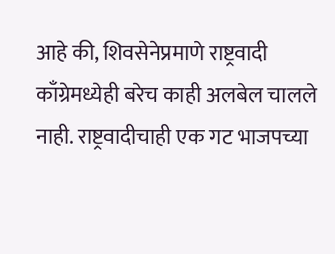आहे की, शिवसेनेप्रमाणे राष्ट्रवादी काँग्रेमध्येही बरेच काही अलबेल चालले नाही. राष्ट्रवादीचाही एक गट भाजपच्या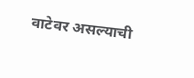वाटेवर असल्याची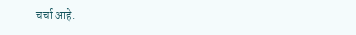चर्चा आहे.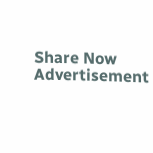Share Now
Advertisement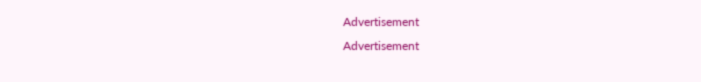Advertisement
Advertisement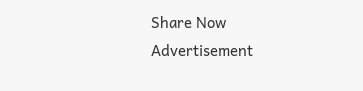Share Now
Advertisement